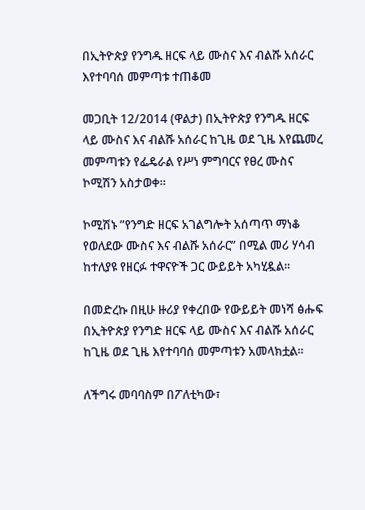በኢትዮጵያ የንግዱ ዘርፍ ላይ ሙስና እና ብልሹ አሰራር እየተባባሰ መምጣቱ ተጠቆመ

መጋቢት 12/2014 (ዋልታ) በኢትዮጵያ የንግዱ ዘርፍ ላይ ሙስና እና ብልሹ አሰራር ከጊዜ ወደ ጊዜ እየጨመረ መምጣቱን የፌዴራል የሥነ ምግባርና የፀረ ሙስና ኮሚሽን አስታወቀ።

ኮሚሽኑ ”የንግድ ዘርፍ አገልግሎት አሰጣጥ ማነቆ የወለደው ሙስና እና ብልሹ አሰራር” በሚል መሪ ሃሳብ ከተለያዩ የዘርፉ ተዋናዮች ጋር ውይይት አካሂዷል፡፡

በመድረኩ በዚሁ ዙሪያ የቀረበው የውይይት መነሻ ፅሑፍ በኢትዮጵያ የንግድ ዘርፍ ላይ ሙስና እና ብልሹ አሰራር ከጊዜ ወደ ጊዜ እየተባባሰ መምጣቱን አመላክቷል።

ለችግሩ መባባስም በፖለቲካው፣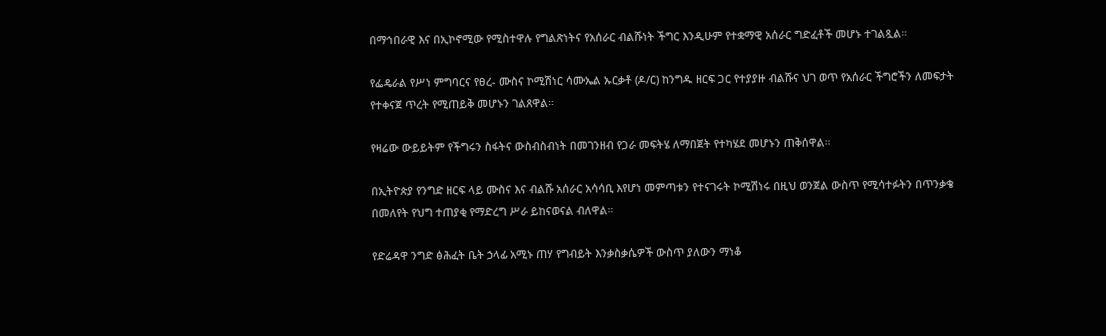በማኅበራዊ እና በኢኮኖሚው የሚስተዋሉ የግልጽነትና የአሰራር ብልሹነት ችግር እንዲሁም የተቋማዊ አሰራር ግድፈቶች መሆኑ ተገልጿል።

የፌዴራል የሥነ ምግባርና የፀረ- ሙስና ኮሚሽነር ሳሙኤል ኡርቃቶ (ዶ/ር) ከንግዱ ዘርፍ ጋር የተያያዙ ብልሹና ህገ ወጥ የአሰራር ችግሮችን ለመፍታት የተቀናጀ ጥረት የሚጠይቅ መሆኑን ገልጸዋል።

የዛሬው ውይይትም የችግሩን ስፋትና ውስብስብነት በመገንዘብ የጋራ መፍትሄ ለማበጀት የተካሄደ መሆኑን ጠቅሰዋል።

በኢትዮጵያ የንግድ ዘርፍ ላይ ሙስና እና ብልሹ አሰራር አሳሳቢ እየሆነ መምጣቱን የተናገሩት ኮሚሽነሩ በዚህ ወንጀል ውስጥ የሚሳተፉትን በጥንቃቄ በመለየት የህግ ተጠያቂ የማድረግ ሥራ ይከናወናል ብለዋል።

የድሬዳዋ ንግድ ፅሕፈት ቤት ኃላፊ አሚኑ ጠሃ የግብይት እንቃስቃሴዎች ውስጥ ያለውን ማነቆ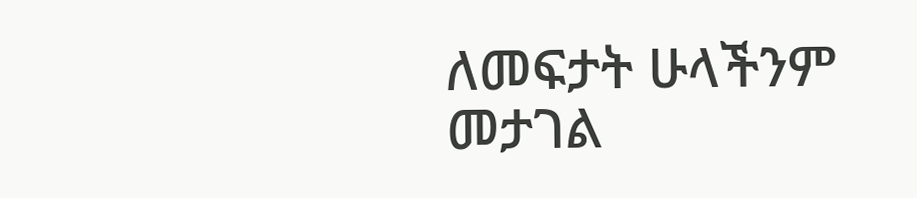ለመፍታት ሁላችንም መታገል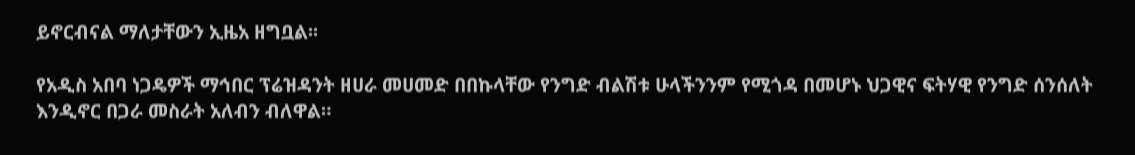ይኖርብናል ማለታቸውን ኢዜአ ዘግቧል፡፡

የአዲስ አበባ ነጋዴዎች ማኅበር ፕሬዝዳንት ዘሀራ መሀመድ በበኩላቸው የንግድ ብልሽቱ ሁላችንንም የሚጎዳ በመሆኑ ህጋዊና ፍትሃዊ የንግድ ሰንሰለት እንዲኖር በጋራ መስራት አለብን ብለዋል።